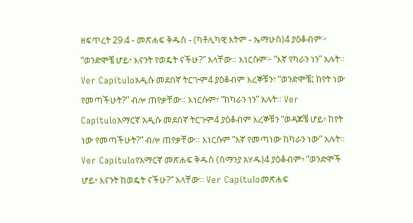ዘፍጥረት 29:4 - መጽሐፍ ቅዱስ - (ካቶሊካዊ እትም - ኤማሁስ)4 ያዕቆብም፦ “ወንድሞቼ ሆይ፥ እናንት የወዴት ናችሁ?” አላቸው። እነርሱም፦ “እኛ የካራን ነን” አሉት። Ver Capítuloአዲሱ መደበኛ ትርጒም4 ያዕቆብም እረኞቹን፣ “ወንድሞቼ፤ ከየት ነው የመጣችሁት?” ብሎ ጠየቃቸው። እነርሱም፣ “ከካራን ነን” አሉት። Ver Capítuloአማርኛ አዲሱ መደበኛ ትርጉም4 ያዕቆብም እረኞቹን “ወዳጆቼ ሆይ፥ ከየት ነው የመጣችሁት?” ብሎ ጠየቃቸው። እነርሱም “እኛ የመጣነው ከካራን ነው” አሉት። Ver Capítuloየአማርኛ መጽሐፍ ቅዱስ (ሰማንያ አሃዱ)4 ያዕቆብም፥ “ወንድሞች ሆይ፥ እናንት ከወዴት ናችሁ?” አላቸው። Ver Capítuloመጽሐፍ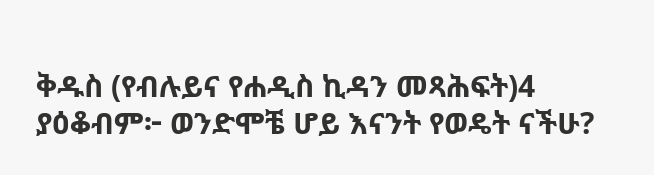ቅዱስ (የብሉይና የሐዲስ ኪዳን መጻሕፍት)4 ያዕቆብም፦ ወንድሞቼ ሆይ እናንት የወዴት ናችሁ?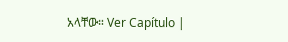አላቸው። Ver Capítulo |